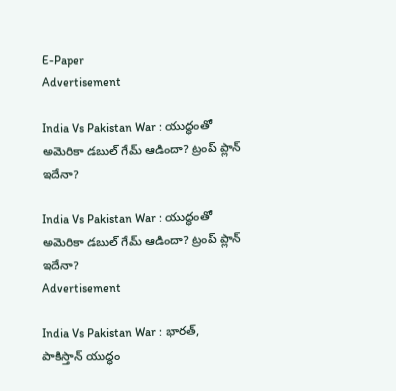E-Paper
Advertisement

India Vs Pakistan War : యుద్ధంతో అమెరికా డబుల్ గేమ్ ఆడిందా? ట్రంప్ ప్లాన్ ఇదేనా?

India Vs Pakistan War : యుద్ధంతో అమెరికా డబుల్ గేమ్ ఆడిందా? ట్రంప్ ప్లాన్ ఇదేనా?
Advertisement

India Vs Pakistan War : భారత్, పాకిస్తాన్ యుద్ధం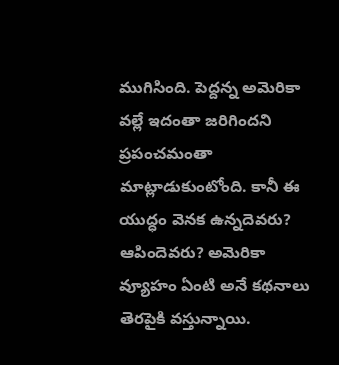ముగిసింది. పెద్దన్న అమెరికా వల్లే ఇదంతా జరిగిందని ప్రపంచమంతా మాట్లాడుకుంటోంది. కానీ ఈ యుద్ధం వెనక ఉన్నదెవరు? ఆపిందెవరు? అమెరికా వ్యూహం ఏంటి అనే కథనాలు తెరపైకి వస్తున్నాయి.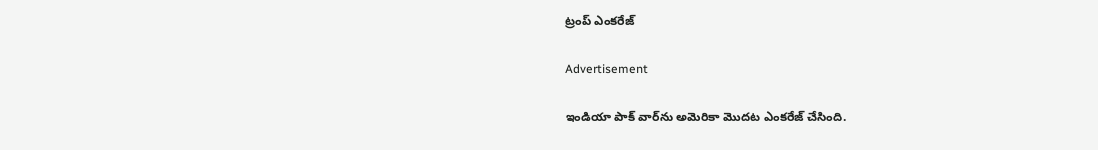ట్రంప్ ఎంకరేజ్

Advertisement

ఇండియా పాక్ వార్‌ను అమెరికా మొదట ఎంకరేజ్ చేసింది.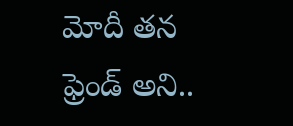మోదీ తన ఫ్రెండ్ అని..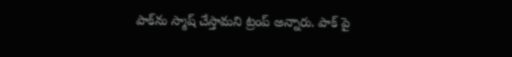పాక్‌ను స్మాష్ చేస్తామని ట్రంప్ అన్నారు. పాక్ పై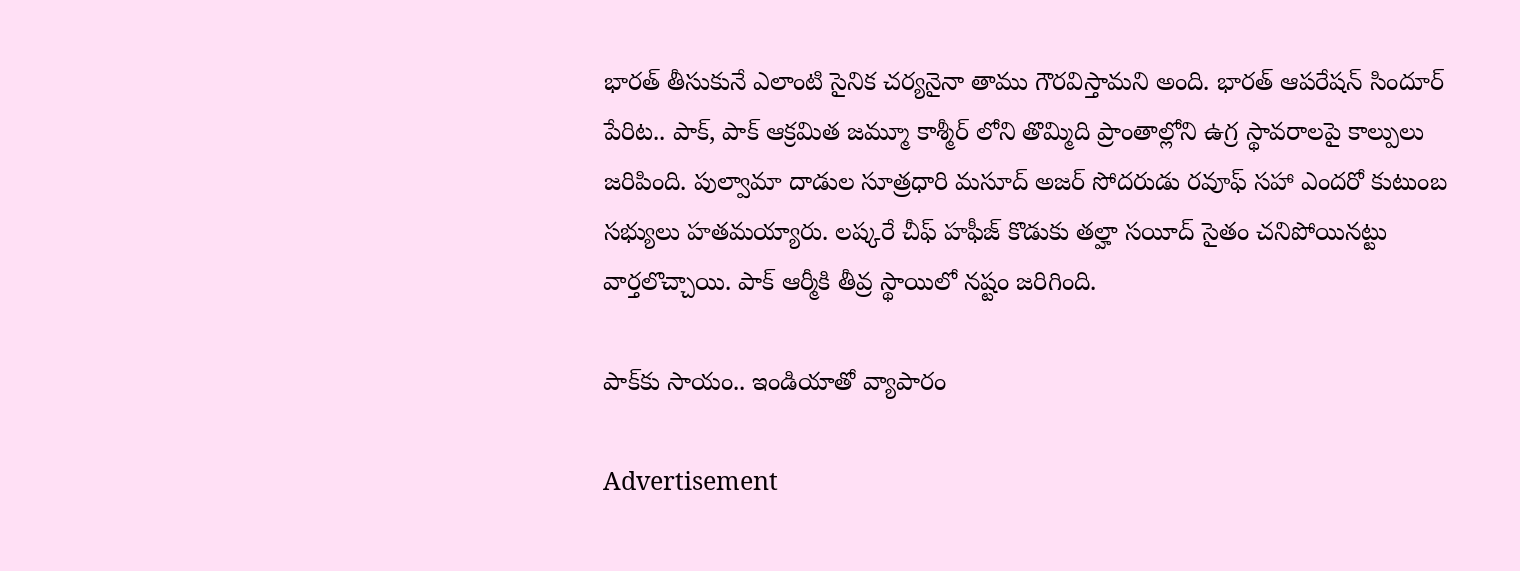భారత్ తీసుకునే ఎలాంటి సైనిక చర్యనైనా తాము గౌరవిస్తామని అంది. భారత్ ఆపరేషన్ సిందూర్ పేరిట.. పాక్, పాక్ ఆక్రమిత జమ్మూ కాశ్మీర్ లోని తొమ్మిది ప్రాంతాల్లోని ఉగ్ర స్థావరాలపై కాల్పులు జరిపింది. పుల్వామా దాడుల సూత్రధారి మసూద్ అజర్ సోదరుడు రవూఫ్ సహా ఎందరో కుటుంబ సభ్యులు హతమయ్యారు. లష్కరే చీఫ్‌ హఫీజ్ కొడుకు తల్హా సయీద్ సైతం చనిపోయినట్టు వార్తలొచ్చాయి. పాక్ ఆర్మీకి తీవ్ర స్థాయిలో నష్టం జరిగింది.

పాక్‌కు సాయం.. ఇండియాతో వ్యాపారం

Advertisement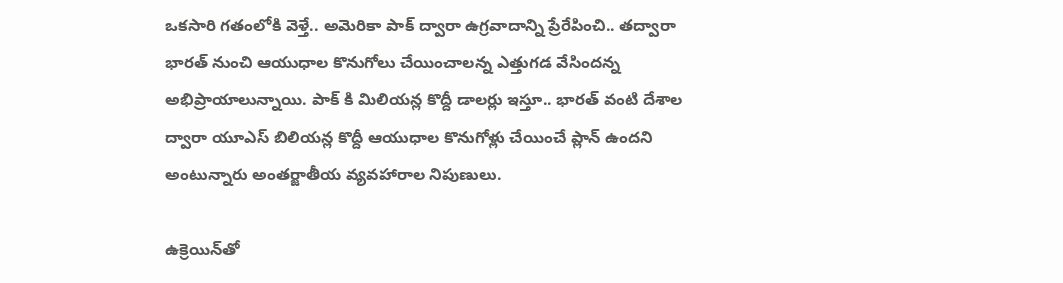ఒకసారి గతంలోకి వెళ్తే.. అమెరికా పాక్ ద్వారా ఉగ్రవాదాన్ని ప్రేరేపించి.. తద్వారా భారత్ నుంచి ఆయుధాల కొనుగోలు చేయించాలన్న ఎత్తుగడ వేసిందన్న అభిప్రాయాలున్నాయి. పాక్ కి మిలియన్ల కొద్దీ డాలర్లు ఇస్తూ.. భారత్ వంటి దేశాల ద్వారా యూఎస్ బిలియన్ల కొద్దీ ఆయుధాల కొనుగోళ్లు చేయించే ప్లాన్ ఉందని అంటున్నారు అంతర్జాతీయ వ్యవహారాల నిపుణులు.

ఉక్రెయిన్‌తో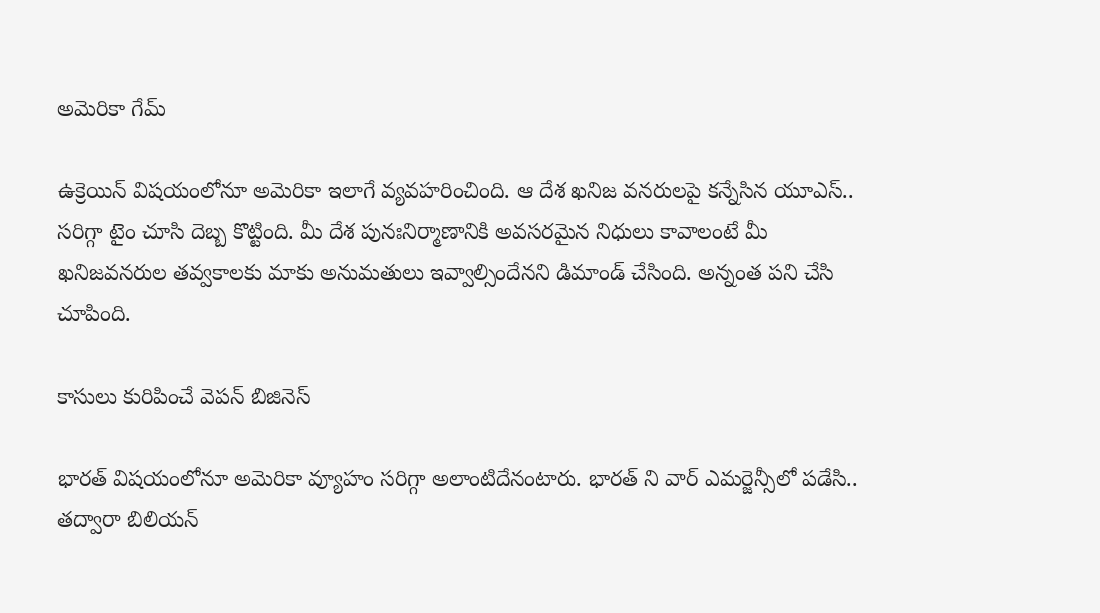అమెరికా గేమ్

ఉక్రెయిన్ విషయంలోనూ అమెరికా ఇలాగే వ్యవహరించింది. ఆ దేశ ఖనిజ వనరులపై కన్నేసిన యూఎస్.. సరిగ్గా టైం చూసి దెబ్బ కొట్టింది. మీ దేశ పునఃనిర్మాణానికి అవసరమైన నిధులు కావాలంటే మీ ఖనిజవనరుల తవ్వకాలకు మాకు అనుమతులు ఇవ్వాల్సిందేనని డిమాండ్ చేసింది. అన్నంత పని చేసి చూపింది.

కాసులు కురిపించే వెపన్ బిజినెస్

భారత్ విషయంలోనూ అమెరికా వ్యూహం సరిగ్గా అలాంటిదేనంటారు. భారత్ ని వార్ ఎమర్జెన్సీలో పడేసి.. తద్వారా బిలియన్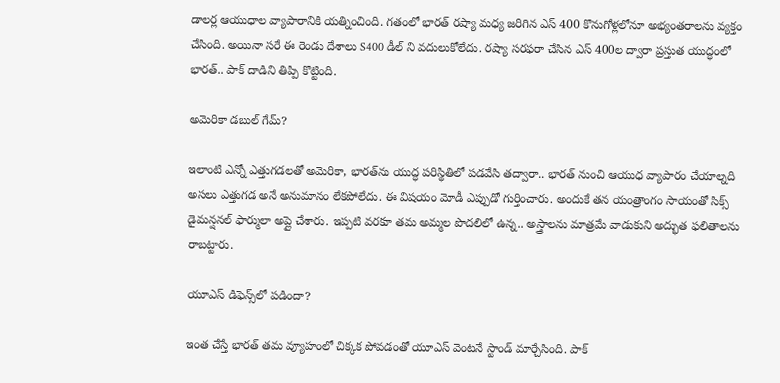డాలర్ల ఆయుధాల వ్యాపారానికి యత్నించింది. గతంలో భారత్ రష్యా మధ్య జరిగిన ఎస్ 400 కొనుగోళ్లలోనూ అభ్యంతరాలను వ్యక్తం చేసింది. అయినా సరే ఈ రెండు దేశాలు S400 డీల్ ని వదులుకోలేదు. రష్యా సరఫరా చేసిన ఎస్ 400ల ద్వారా ప్రస్తుత యుద్ధంలో భారత్.. పాక్‌ దాడిని తిప్పి కొట్టింది.

అమెరికా డబుల్ గేమ్?

ఇలాంటి ఎన్నో ఎత్తుగడలతో అమెరికా, భారత్‌ను యుద్ధ పరిస్థితిలో పడవేసి తద్వారా.. భారత్ నుంచి ఆయుధ వ్యాపారం చేయాల్నది అసలు ఎత్తుగడ అనే అనుమానం లేకపోలేదు. ఈ విషయం మోడీ ఎప్పుడో గుర్తించారు. అందుకే తన యంత్రాంగం సాయంతో సిక్స్ డైమన్షనల్ ఫార్ములా అప్లై చేశారు. ఇప్పటి వరకూ తమ అమ్మల పొదలిలో ఉన్న.. అస్త్రాలను మాత్రమే వాడుకుని అద్భుత ఫలితాలను రాబట్టారు.

యూఎస్ డిఫెన్స్‌లో పడిందా?

ఇంత చేస్తే భారత్ తమ వ్యూహంలో చిక్కక పోవడంతో యూఎస్ వెంటనే స్టాండ్ మార్చేసింది. పాక్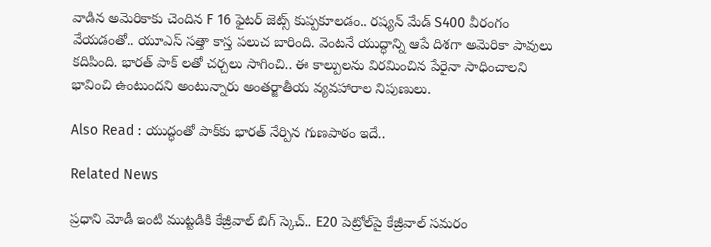వాడిన అమెరికాకు చెందిన F 16 ఫైటర్ జెట్స్ కుప్పకూలడం.. రష్యన్ మేడ్ S400 వీరంగం వేయడంతో.. యూఎస్ సత్తా కాస్త పలుచ బారింది. వెంటనే యుద్ధాన్ని ఆపే దిశగా అమెరికా పావులు కదిపింది. భారత్ పాక్ లతో చర్చలు సాగించి.. ఈ కాల్పులను విరమించిన పేరైనా సాధించాలని భావించి ఉంటుందని అంటున్నారు అంతర్జాతీయ వ్యవహారాల నిపుణులు.

Also Read : యుద్ధంతో పాక్‌కు భారత్ నేర్పిన గుణపాఠం ఇదే..

Related News

ప్రధాని మోడీ ఇంటి ముట్టడికి కేజ్రీవాల్ బిగ్ స్కెచ్.. E20 పెట్రోల్‌పై కేజ్రీవాల్ సమరం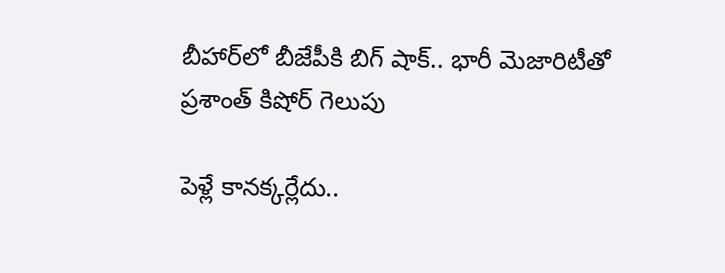బీహార్‌లో బీజేపీకి బిగ్ షాక్.. భారీ మెజారిటీతో ప్రశాంత్ కిషోర్ గెలుపు

పెళ్లే కానక్కర్లేదు..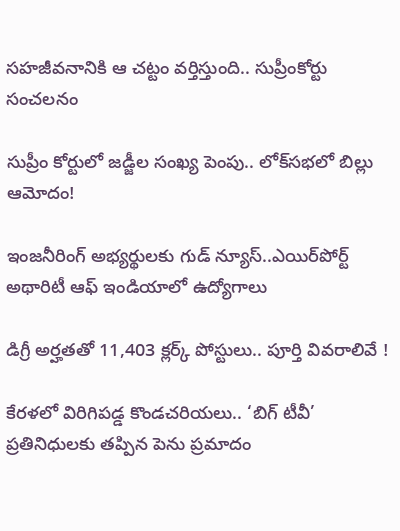సహజీవనానికి ఆ చట్టం వర్తిస్తుంది.. సుప్రీంకోర్టు సంచలనం

సుప్రీం కోర్టులో జడ్జీల సంఖ్య పెంపు.. లోక్‌సభలో బిల్లు ఆమోదం!

ఇంజనీరింగ్ అభ్యర్థులకు గుడ్ న్యూస్..ఎయిర్‌పోర్ట్ అథారిటీ ఆఫ్ ఇండియాలో ఉద్యోగాలు

డిగ్రీ అర్హతతో 11,403 క్లర్క్ పోస్టులు.. పూర్తి వివరాలివే !

కేరళలో విరిగిపడ్డ కొండచరియలు.. ‘బిగ్ టీవీ’ ప్రతినిధులకు తప్పిన పెను ప్రమాదం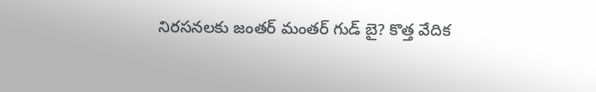నిరసనలకు జంతర్ మంతర్ గుడ్ బై? కొత్త వేదిక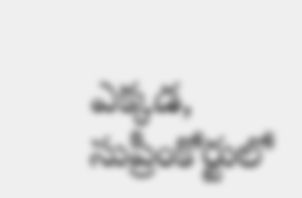ఎక్కడ, సుప్రీంకోర్టులో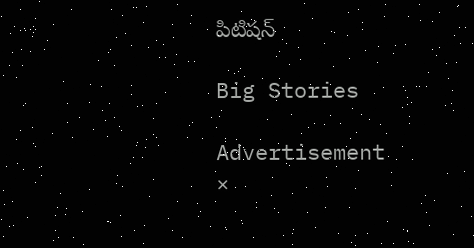పిటిషన్

Big Stories

Advertisement
×